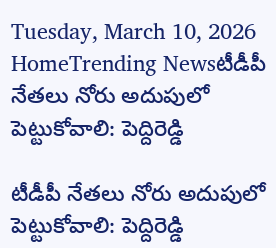Tuesday, March 10, 2026
HomeTrending Newsటీడీపీ నేతలు నోరు అదుపులో పెట్టుకోవాలి: పెద్దిరెడ్డి

టీడీపీ నేతలు నోరు అదుపులో పెట్టుకోవాలి: పెద్దిరెడ్డి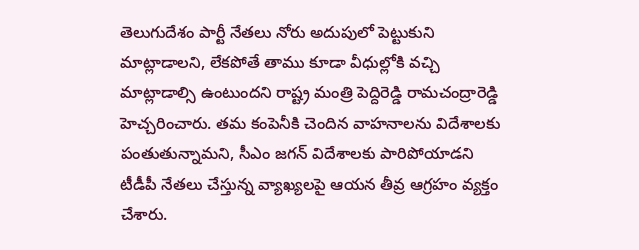తెలుగుదేశం పార్టీ నేతలు నోరు అదుపులో పెట్టుకుని మాట్లాడాలని, లేకపోతే తాము కూడా వీధుల్లోకి వచ్చి మాట్లాడాల్సి ఉంటుందని రాష్ట్ర మంత్రి పెద్దిరెడ్డి రామచంద్రారెడ్డి హెచ్చరించారు. తమ కంపెనీకి చెందిన వాహనాలను విదేశాలకు పంతుతున్నామని, సీఎం జగన్ విదేశాలకు పారిపోయాడని టీడీపీ నేతలు చేస్తున్న వ్యాఖ్యలపై ఆయన తీవ్ర ఆగ్రహం వ్యక్తం చేశారు.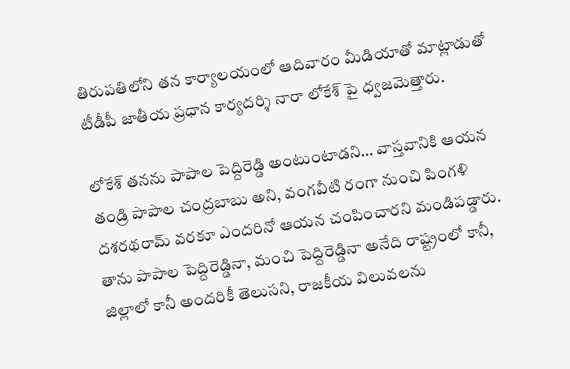తిరుపతిలోని తన కార్యాలయంలో ఆదివారం మీడియాతో మాట్లాడుతో టీడీపీ జాతీయ ప్రధాన కార్యదర్శి నారా లోకేశ్ పై ధ్వజమెత్తారు.

లోకేశ్ తనను పాపాల పెద్దిరెడ్డి అంటుంటాడని… వాస్తవానికి ఆయన తండ్రి పాపాల చంద్రబాబు అని, వంగవీటి రంగా నుంచి పింగళి దశరథరామ్ వరకూ ఎందరినో ఆయన చంపించారని మండిపడ్డారు. తాను పాపాల పెద్దిరెడ్డినా, మంచి పెద్దిరెడ్డినా అనేది రాష్ట్రంలో కానీ, జిల్లాలో కానీ అందరికీ తెలుసని, రాజకీయ విలువలను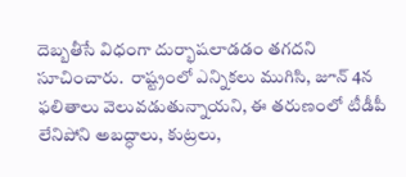దెబ్బతీసే విధంగా దుర్భాషలాడడం తగదని సూచించారు.  రాష్ట్రంలో ఎన్నికలు ముగిసి, జూన్ 4న ఫలితాలు వెలువడుతున్నాయని, ఈ తరుణంలో టీడీపీ లేనిపోని అబద్ధాలు, కుట్రలు,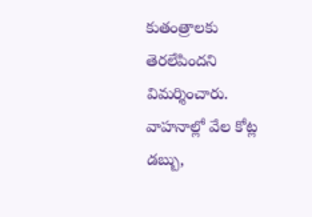కుతంత్రాలకు తెరలేపిందని విమర్శించారు. వాహనాల్లో వేల కోట్ల డబ్బు,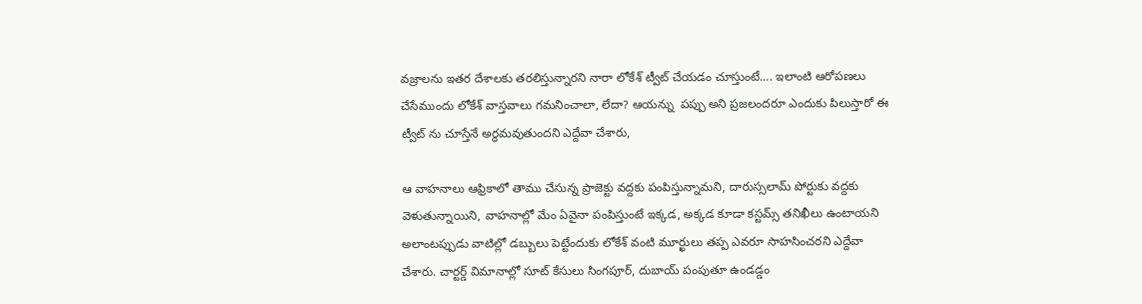వజ్రాలను ఇతర దేశాలకు తరలిస్తున్నారని నారా లోకేశ్ ట్వీట్ చేయడం చూస్తుంటే…. ఇలాంటి ఆరోపణలు చేసేముందు లోకేశ్ వాస్తవాలు గమనించాలా, లేదా? ఆయన్ను  పప్పు అని ప్రజలందరూ ఎందుకు పిలుస్తారో ఈ ట్వీట్ ను చూస్తేనే అర్థమవుతుందని ఎద్దేవా చేశారు,

ఆ వాహనాలు ఆఫ్రికాలో తాము చేసున్న ప్రాజెక్టు వద్దకు పంపిస్తున్నామని, దారుస్సలామ్ పోర్టుకు వద్దకు వెళుతున్నాయిని, వాహనాల్లో మేం ఏవైనా పంపిస్తుంటే ఇక్కడ, అక్కడ కూడా కస్టమ్స్ తనిఖీలు ఉంటాయని అలాంటప్పుడు వాటిల్లో డబ్బులు పెట్టేందుకు లోకేశ్ వంటి మూర్ఖులు తప్ప ఎవరూ సాహసించరని ఎద్దేవా చేశారు. చార్టర్డ్ విమానాల్లో సూట్ కేసులు సింగపూర్, దుబాయ్ పంపుతూ ఉండడ్డం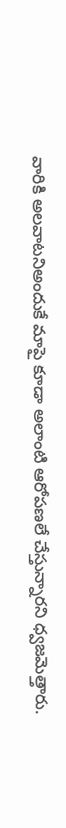వారికి అలవాటనిఅందుకే మాపై కూడా అలాంటి ఆరోపణలే చేస్తున్నారని ధ్వజమెత్తారు.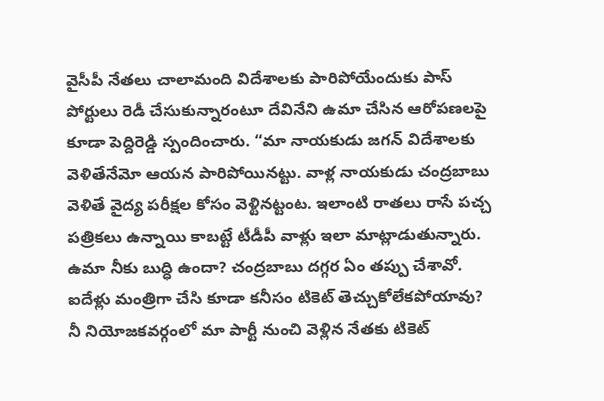వైసీపీ నేతలు చాలామంది విదేశాలకు పారిపోయేందుకు పాస్ పోర్టులు రెడీ చేసుకున్నారంటూ దేవినేని ఉమా చేసిన ఆరోపణలపై కూడా పెద్దిరెడ్డి స్పందించారు. “మా నాయకుడు జగన్ విదేశాలకు వెళితేనేమో ఆయన పారిపోయినట్టు. వాళ్ల నాయకుడు చంద్రబాబు వెళితే వైద్య పరీక్షల కోసం వెళ్టినట్టంట. ఇలాంటి రాతలు రాసే పచ్చ పత్రికలు ఉన్నాయి కాబట్టే టీడీపీ వాళ్లు ఇలా మాట్లాడుతున్నారు. ఉమా నీకు బుద్ధి ఉందా? చంద్రబాబు దగ్గర ఏం తప్పు చేశావో. ఐదేళ్లు మంత్రిగా చేసి కూడా కనీసం టికెట్ తెచ్చుకోలేకపోయావు? నీ నియోజకవర్గంలో మా పార్టీ నుంచి వెళ్లిన నేతకు టికెట్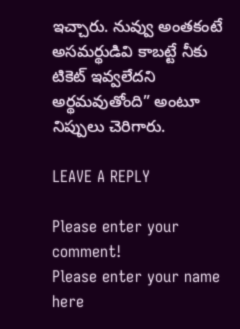ఇచ్చారు. నువ్వు అంతకంటే అసమర్థుడివి కాబట్టే నీకు టికెట్ ఇవ్వలేదని అర్థమవుతోంది” అంటూ నిప్పులు చెరిగారు.

LEAVE A REPLY

Please enter your comment!
Please enter your name here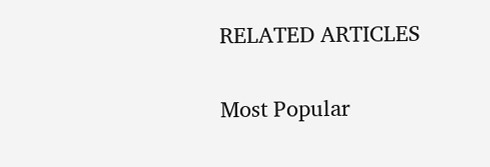RELATED ARTICLES

Most Popular